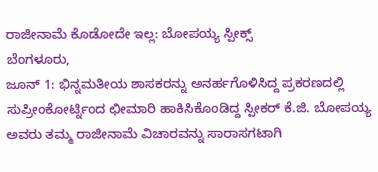ರಾಜೀನಾಮೆ ಕೊಡೋದೇ ಇಲ್ಲ: ಬೋಪಯ್ಯ ಸ್ಪೀಕ್ಸ್
ಬೆಂಗಳೂರು,
ಜೂನ್ 1: ಭಿನ್ನಮತೀಯ ಶಾಸಕರನ್ನು ಅನರ್ಹಗೊಳಿಸಿದ್ದ ಪ್ರಕರಣದಲ್ಲಿ ಸುಪ್ರೀಂಕೋರ್ಟ್ನಿಂದ ಛೀಮಾರಿ ಹಾಕಿಸಿಕೊಂಡಿದ್ದ ಸ್ಪೀಕರ್ ಕೆ.ಜಿ. ಬೋಪಯ್ಯ ಅವರು ತಮ್ಮ ರಾಜೀನಾಮೆ ವಿಚಾರವನ್ನು ಸಾರಾಸಗಟಾಗಿ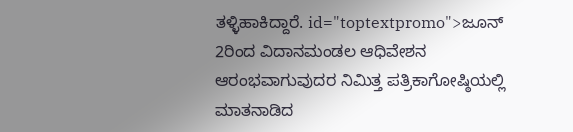ತಳ್ಳಿಹಾಕಿದ್ದಾರೆ. id="toptextpromo">ಜೂನ್
2ರಿಂದ ವಿದಾನಮಂಡಲ ಆಧಿವೇಶನ ಆರಂಭವಾಗುವುದರ ನಿಮಿತ್ತ ಪತ್ರಿಕಾಗೋಷ್ಠಿಯಲ್ಲಿ ಮಾತನಾಡಿದ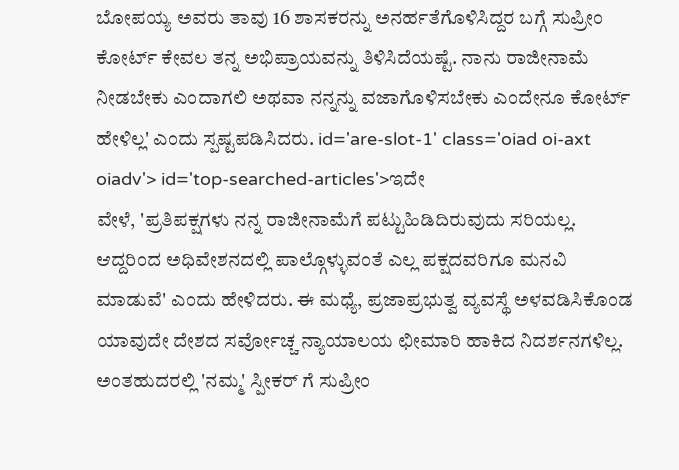ಬೋಪಯ್ಯ ಅವರು ತಾವು 16 ಶಾಸಕರನ್ನು ಅನರ್ಹತೆಗೊಳಿಸಿದ್ದರ ಬಗ್ಗೆ ಸುಪ್ರೀಂ ಕೋರ್ಟ್ ಕೇವಲ ತನ್ನ ಅಭಿಪ್ರಾಯವನ್ನು ತಿಳಿಸಿದೆಯಷ್ಟೆ. ನಾನು ರಾಜೀನಾಮೆ ನೀಡಬೇಕು ಎಂದಾಗಲಿ ಅಥವಾ ನನ್ನನ್ನು ವಜಾಗೊಳಿಸಬೇಕು ಎಂದೇನೂ ಕೋರ್ಟ್ ಹೇಳಿಲ್ಲ' ಎಂದು ಸ್ಪಷ್ಟಪಡಿಸಿದರು. id='are-slot-1' class='oiad oi-axt oiadv'> id='top-searched-articles'>ಇದೇ
ವೇಳೆ, 'ಪ್ರತಿಪಕ್ಷಗಳು ನನ್ನ ರಾಜೀನಾಮೆಗೆ ಪಟ್ಟುಹಿಡಿದಿರುವುದು ಸರಿಯಲ್ಲ. ಆದ್ದರಿಂದ ಅಧಿವೇಶನದಲ್ಲಿ ಪಾಲ್ಗೊಳ್ಳುವಂತೆ ಎಲ್ಲ ಪಕ್ಷದವರಿಗೂ ಮನವಿ ಮಾಡುವೆ' ಎಂದು ಹೇಳಿದರು. ಈ ಮಧ್ಯೆ, ಪ್ರಜಾಪ್ರಭುತ್ವ ವ್ಯವಸ್ಥೆ ಅಳವಡಿಸಿಕೊಂಡ ಯಾವುದೇ ದೇಶದ ಸರ್ವೋಚ್ಚ ನ್ಯಾಯಾಲಯ ಛೀಮಾರಿ ಹಾಕಿದ ನಿದರ್ಶನಗಳಿಲ್ಲ. ಅಂತಹುದರಲ್ಲಿ 'ನಮ್ಮ' ಸ್ಪೀಕರ್ ಗೆ ಸುಪ್ರೀಂ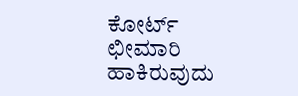ಕೋರ್ಟ್ ಛೀಮಾರಿ ಹಾಕಿರುವುದು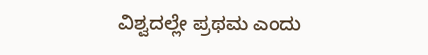ವಿಶ್ವದಲ್ಲೇ ಪ್ರಥಮ ಎಂದು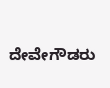ದೇವೇಗೌಡರು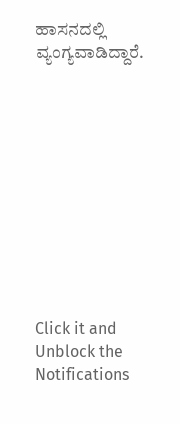ಹಾಸನದಲ್ಲಿ ವ್ಯಂಗ್ಯವಾಡಿದ್ದಾರೆ.











Click it and Unblock the Notifications